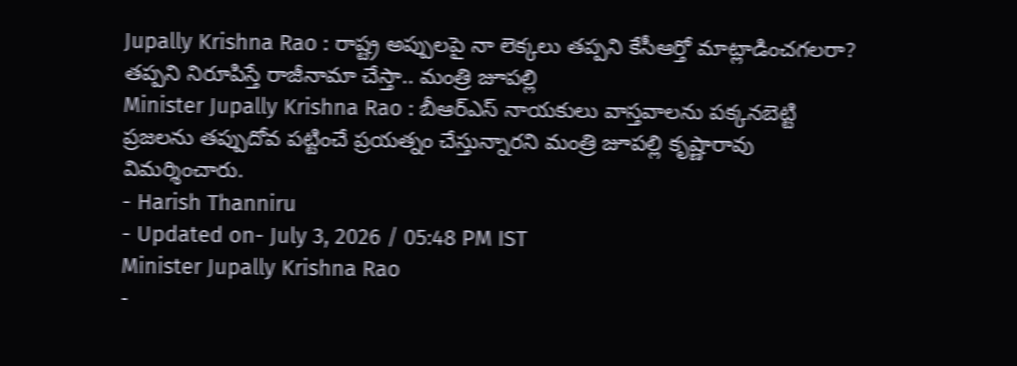Jupally Krishna Rao : రాష్ట్ర అప్పులపై నా లెక్కలు తప్పని కేసీఆర్తో మాట్లాడించగలరా? తప్పని నిరూపిస్తే రాజీనామా చేస్తా.. మంత్రి జూపల్లి
Minister Jupally Krishna Rao : బీఆర్ఎస్ నాయకులు వాస్తవాలను పక్కనబెట్టి ప్రజలను తప్పుదోవ పట్టించే ప్రయత్నం చేస్తున్నారని మంత్రి జూపల్లి కృష్ణారావు విమర్శించారు.
- Harish Thanniru
- Updated on- July 3, 2026 / 05:48 PM IST
Minister Jupally Krishna Rao
-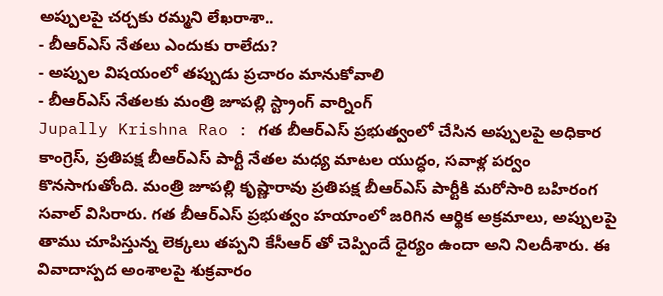అప్పులపై చర్చకు రమ్మని లేఖరాశా..
- బీఆర్ఎస్ నేతలు ఎందుకు రాలేదు?
- అప్పుల విషయంలో తప్పుడు ప్రచారం మానుకోవాలి
- బీఆర్ఎస్ నేతలకు మంత్రి జూపల్లి స్ట్రాంగ్ వార్నింగ్
Jupally Krishna Rao : గత బీఆర్ఎస్ ప్రభుత్వంలో చేసిన అప్పులపై అధికార కాంగ్రెస్, ప్రతిపక్ష బీఆర్ఎస్ పార్టీ నేతల మధ్య మాటల యుద్ధం, సవాళ్ల పర్వం కొనసాగుతోంది. మంత్రి జూపల్లి కృష్ణారావు ప్రతిపక్ష బీఆర్ఎస్ పార్టీకి మరోసారి బహిరంగ సవాల్ విసిరారు. గత బీఆర్ఎస్ ప్రభుత్వం హయాంలో జరిగిన ఆర్థిక అక్రమాలు, అప్పులపై తాము చూపిస్తున్న లెక్కలు తప్పని కేసీఆర్ తో చెప్పిందే ధైర్యం ఉందా అని నిలదీశారు. ఈ వివాదాస్పద అంశాలపై శుక్రవారం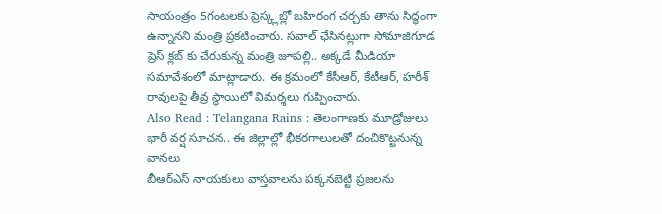సాయంత్రం 5గంటలకు ప్రెస్క్లబ్లో బహిరంగ చర్చకు తాను సిద్ధంగా ఉన్నానని మంత్రి ప్రకటించారు. సవాల్ ఛేసినట్లుగా సోమాజిగూడ ప్రెస్ క్లబ్ కు చేరుకున్న మంత్రి జూపల్లి.. అక్కడే మీడియా సమావేశంలో మాట్లాడారు. ఈ క్రమంలో కేసీఆర్, కేటీఆర్, హరీశ్ రావులపై తీవ్ర స్థాయిలో విమర్శలు గుప్పించారు.
Also Read : Telangana Rains : తెలంగాణకు మూడ్రోజులు భారీ వర్ష సూచన.. ఈ జిల్లాల్లో భీకరగాలులతో దంచికొట్టనున్న వానలు
బీఆర్ఎస్ నాయకులు వాస్తవాలను పక్కనబెట్టి ప్రజలను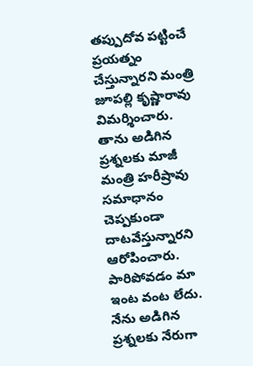తప్పుదోవ పట్టించే ప్రయత్నం చేస్తున్నారని మంత్రి జూపల్లి కృష్ణారావు విమర్శించారు. తాను అడిగిన ప్రశ్నలకు మాజీ మంత్రి హరీష్రావు సమాధానం చెప్పకుండా దాటవేస్తున్నారని ఆరోపించారు. పారిపోవడం మా ఇంట వంట లేదు. నేను అడిగిన ప్రశ్నలకు నేరుగా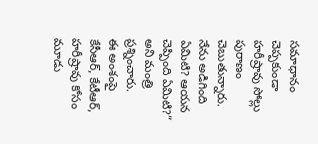సమాధానం చెప్పకుండా హరీష్రావు సోల్లు పురాణం చెబుతున్నారు. నేను అడిగింది ఏమిటి? ఆయన చెప్పింది ఏమిటి?” అని మంత్రి ప్రశ్నించారు.
ఈ అంశంపై కేసీఆర్, కేటీఆర్, హరీష్రావు కోసం మూడు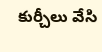కుర్చీలు వేసి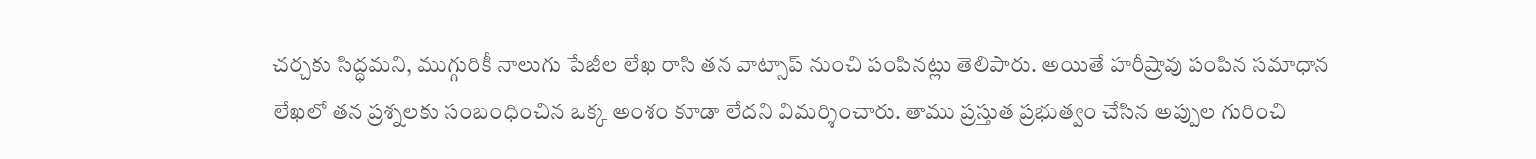చర్చకు సిద్ధమని, ముగ్గురికీ నాలుగు పేజీల లేఖ రాసి తన వాట్సాప్ నుంచి పంపినట్లు తెలిపారు. అయితే హరీష్రావు పంపిన సమాధాన లేఖలో తన ప్రశ్నలకు సంబంధించిన ఒక్క అంశం కూడా లేదని విమర్శించారు. తాము ప్రస్తుత ప్రభుత్వం చేసిన అప్పుల గురించి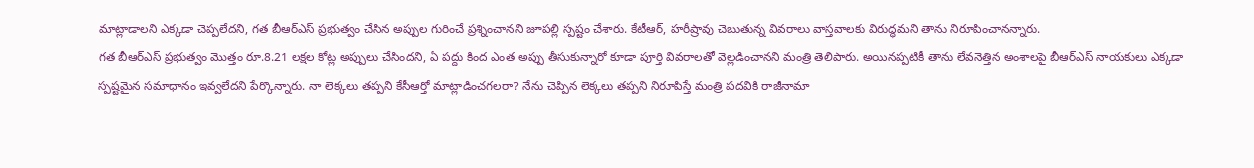మాట్లాడాలని ఎక్కడా చెప్పలేదని, గత బీఆర్ఎస్ ప్రభుత్వం చేసిన అప్పుల గురించే ప్రశ్నించానని జూపల్లి స్పష్టం చేశారు. కేటీఆర్, హరీష్రావు చెబుతున్న వివరాలు వాస్తవాలకు విరుద్ధమని తాను నిరూపించానన్నారు.
గత బీఆర్ఎస్ ప్రభుత్వం మొత్తం రూ.8.21 లక్షల కోట్ల అప్పులు చేసిందని, ఏ పద్దు కింద ఎంత అప్పు తీసుకున్నారో కూడా పూర్తి వివరాలతో వెల్లడించానని మంత్రి తెలిపారు. అయినప్పటికీ తాను లేవనెత్తిన అంశాలపై బీఆర్ఎస్ నాయకులు ఎక్కడా స్పష్టమైన సమాధానం ఇవ్వలేదని పేర్కొన్నారు. నా లెక్కలు తప్పని కేసీఆర్తో మాట్లాడించగలరా? నేను చెప్పిన లెక్కలు తప్పని నిరూపిస్తే మంత్రి పదవికి రాజీనామా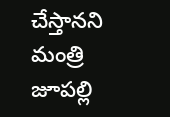చేస్తానని మంత్రి జూపల్లి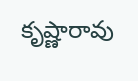కృష్ణారావు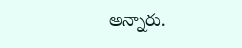అన్నారు.